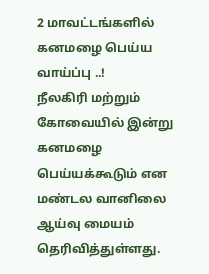2 மாவட்டங்களில் கனமழை பெய்ய வாய்ப்பு ..!
நீலகிரி மற்றும் கோவையில் இன்று கனமழை பெய்யக்கூடும் என மண்டல வானிலை ஆய்வு மையம் தெரிவித்துள்ளது.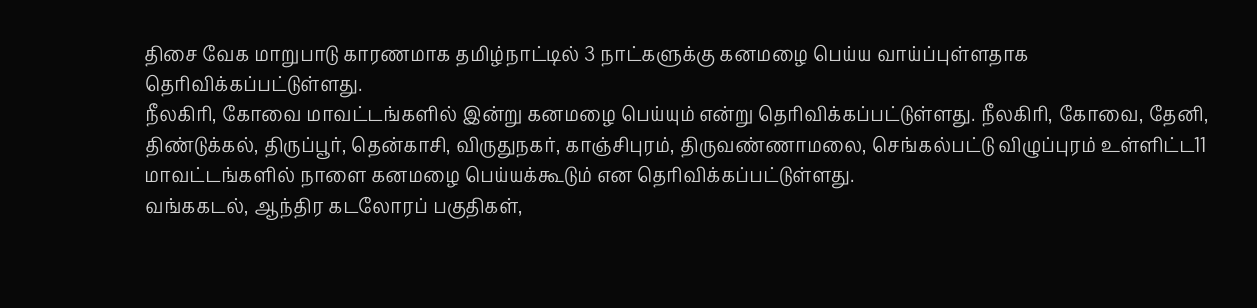திசை வேக மாறுபாடு காரணமாக தமிழ்நாட்டில் 3 நாட்களுக்கு கனமழை பெய்ய வாய்ப்புள்ளதாக தெரிவிக்கப்பட்டுள்ளது.
நீலகிரி, கோவை மாவட்டங்களில் இன்று கனமழை பெய்யும் என்று தெரிவிக்கப்பட்டுள்ளது. நீலகிரி, கோவை, தேனி, திண்டுக்கல், திருப்பூர், தென்காசி, விருதுநகர், காஞ்சிபுரம், திருவண்ணாமலை, செங்கல்பட்டு விழுப்புரம் உள்ளிட்ட11 மாவட்டங்களில் நாளை கனமழை பெய்யக்கூடும் என தெரிவிக்கப்பட்டுள்ளது.
வங்ககடல், ஆந்திர கடலோரப் பகுதிகள்,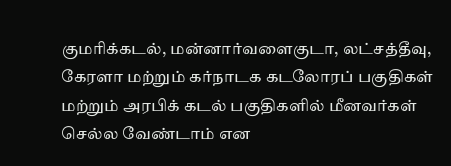குமரிக்கடல், மன்னார்வளைகுடா, லட்சத்தீவு, கேரளா மற்றும் கர்நாடக கடலோரப் பகுதிகள் மற்றும் அரபிக் கடல் பகுதிகளில் மீனவர்கள் செல்ல வேண்டாம் என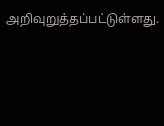அறிவுறுத்தப்பட்டுள்ளது.